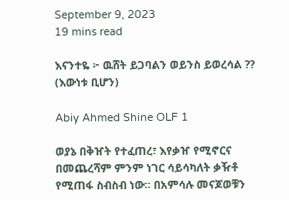September 9, 2023
19 mins read

እናንተዬ ፦ ዉሸት ይጋባልን ወይንስ ይወረሳል ?? (እውነቱ ቢሆን)

Abiy Ahmed Shine OLF 1

ወያኔ በቅዠት የተፈጠረ፣ እየቃዠ የሚኖርና በመጨረሻም ምንም ነገር ሳይሳካለት ቃዥቶ የሚጠፋ ስብስብ ነው፡፡ በአምሳሉ መናጆወቹን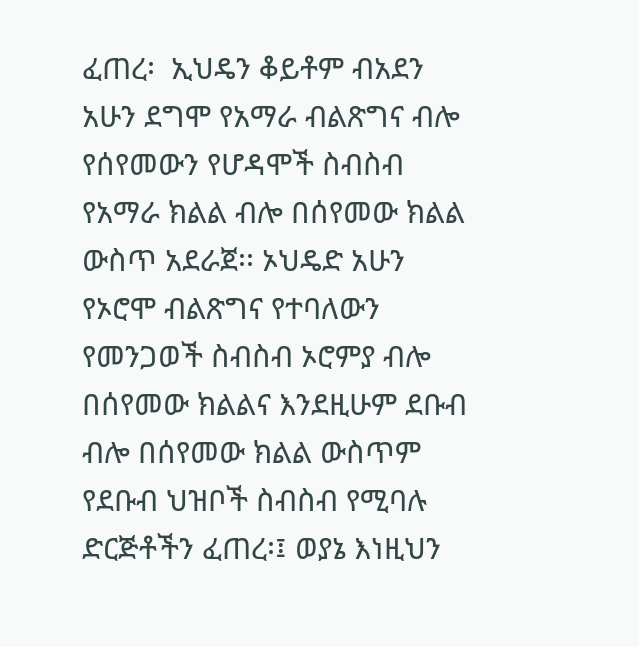ፈጠረ፡  ኢህዴን ቆይቶም ብአደን አሁን ደግሞ የአማራ ብልጽግና ብሎ የሰየመውን የሆዳሞች ስብስብ የአማራ ክልል ብሎ በሰየመው ክልል ውስጥ አደራጀ፡፡ ኦህዴድ አሁን የኦሮሞ ብልጽግና የተባለውን የመንጋወች ስብስብ ኦሮምያ ብሎ በሰየመው ክልልና እንደዚሁም ደቡብ ብሎ በሰየመው ክልል ውስጥም  የደቡብ ህዝቦች ስብስብ የሚባሉ ድርጅቶችን ፈጠረ፡፤ ወያኔ እነዚህን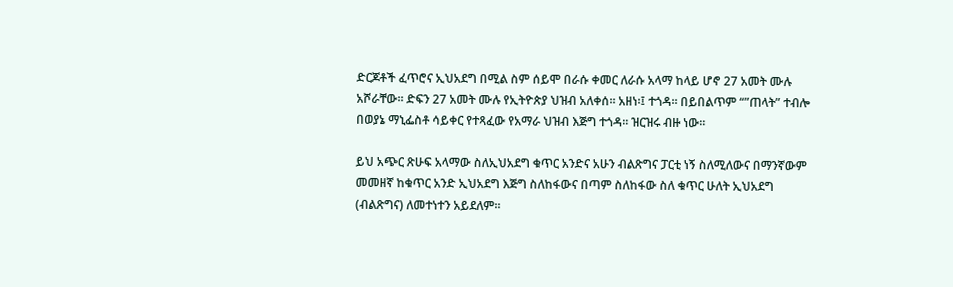ድርጆቶች ፈጥሮና ኢህአደግ በሚል ስም ሰይሞ በራሱ ቀመር ለራሱ አላማ ከላይ ሆኖ 27 አመት ሙሉ አሾራቸው፡፡ ድፍን 27 አመት ሙሉ የኢትዮጵያ ህዝብ አለቀሰ፡፡ አዘነ፡፤ ተጎዳ፡፡ በይበልጥም “”ጠላት” ተብሎ በወያኔ ማኒፌስቶ ሳይቀር የተጻፈው የአማራ ህዝብ እጅግ ተጎዳ፡፡ ዝርዝሩ ብዙ ነው፡፡

ይህ አጭር ጽሁፍ አላማው ስለኢህአደግ ቁጥር አንድና አሁን ብልጽግና ፓርቲ ነኝ ስለሚለውና በማንኛውም መመዘኛ ከቁጥር አንድ ኢህአደግ እጅግ ስለከፋውና በጣም ስለከፋው ስለ ቁጥር ሁለት ኢህአደግ (ብልጽግና) ለመተነተን አይደለም፡፡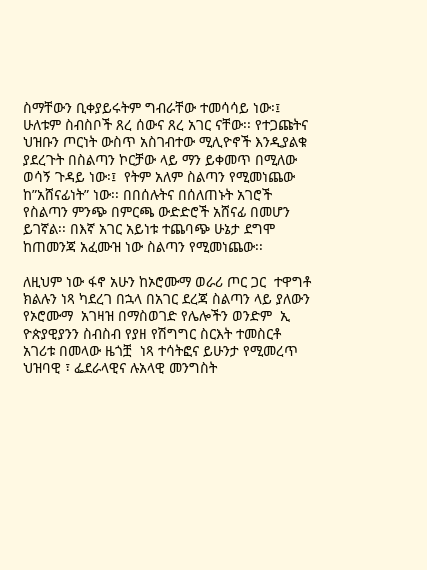ስማቸውን ቢቀያይሩትም ግብራቸው ተመሳሳይ ነው፡፤ ሁለቱም ስብስቦች ጸረ ሰውና ጸረ አገር ናቸው፡፡ የተጋጩትና ህዝቡን ጦርነት ውስጥ አስገብተው ሚሊዮኖች እንዲያልቁ ያደረጉት በስልጣን ኮርቻው ላይ ማን ይቀመጥ በሚለው ወሳኝ ጉዳይ ነው፡፤  የትም አለም ስልጣን የሚመነጨው ከ”አሸናፊነት” ነው፡፡ በበሰሉትና በሰለጠኑት አገሮች የስልጣን ምንጭ በምርጫ ውድድሮች አሸናፊ በመሆን ይገኛል፡፡ በእኛ አገር አይነቱ ተጨባጭ ሁኔታ ደግሞ ከጠመንጃ አፈሙዝ ነው ስልጣን የሚመነጨው፡፡

ለዚህም ነው ፋኖ አሁን ከኦሮሙማ ወራሪ ጦር ጋር  ተዋግቶ ክልሉን ነጻ ካደረገ በኋላ በአገር ደረጃ ስልጣን ላይ ያለውን የኦሮሙማ  አገዛዝ በማስወገድ የሌሎችን ወንድም  ኢ ዮጵያዊያንን ስብስብ የያዘ የሽግግር ስርእት ተመስርቶ አገሪቱ በመላው ዜጎቿ  ነጻ ተሳትፎና ይሁንታ የሚመረጥ ህዝባዊ ፣ ፌደራላዊና ሉአላዊ መንግስት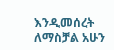እንዲመሰረት ለማስቻል አሁን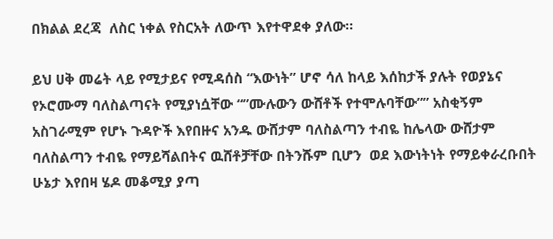በክልል ደረጃ  ለስር ነቀል የስርአት ለውጥ እየተዋደቀ ያለው፡፡

ይህ ሀቅ መሬት ላይ የሚታይና የሚዳሰስ “እውነት” ሆኖ ሳለ ከላይ እሰከታች ያሉት የወያኔና የኦሮሙማ ባለስልጣናት የሚያነሷቸው “”ሙሉውን ውሸቶች የተሞሉባቸው”” አስቂኝም አስገራሚም የሆኑ ጉዳዮች እየበዙና አንዱ ውሸታም ባለስልጣን ተብዬ ከሌላው ውሸታም ባለስልጣን ተብዬ የማይሻልበትና ዉሸቶቻቸው በትንሹም ቢሆን  ወደ እውነትነት የማይቀራረቡበት ሁኔታ እየበዛ ሄዶ መቆሚያ ያጣ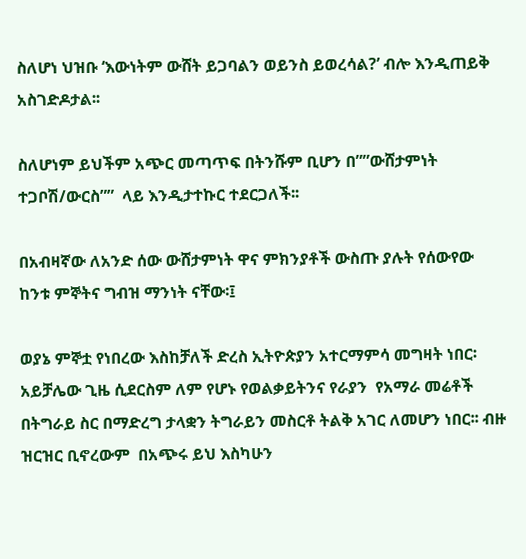ስለሆነ ህዝቡ ‘እውነትም ውሸት ይጋባልን ወይንስ ይወረሳል?’ ብሎ እንዲጠይቅ አስገድዶታል፡፡

ስለሆነም ይህችም አጭር መጣጥፍ በትንሹም ቢሆን በ””ውሸታምነት ተጋቦሽ/ውርስ””  ላይ እንዲታተኩር ተደርጋለች፡፡

በአብዛኛው ለአንድ ሰው ውሸታምነት ዋና ምክንያቶች ውስጡ ያሉት የሰውየው  ከንቱ ምኞትና ግብዝ ማንነት ናቸው፡፤

ወያኔ ምኞቷ የነበረው እስከቻለች ድረስ ኢትዮጵያን አተርማምሳ መግዛት ነበር፡  አይቻሌው ጊዜ ሲደርስም ለም የሆኑ የወልቃይትንና የራያን  የአማራ መሬቶች በትግራይ ስር በማድረግ ታላቋን ትግራይን መስርቶ ትልቅ አገር ለመሆን ነበር፡፡ ብዙ ዝርዝር ቢኖረውም  በአጭሩ ይህ እስካሁን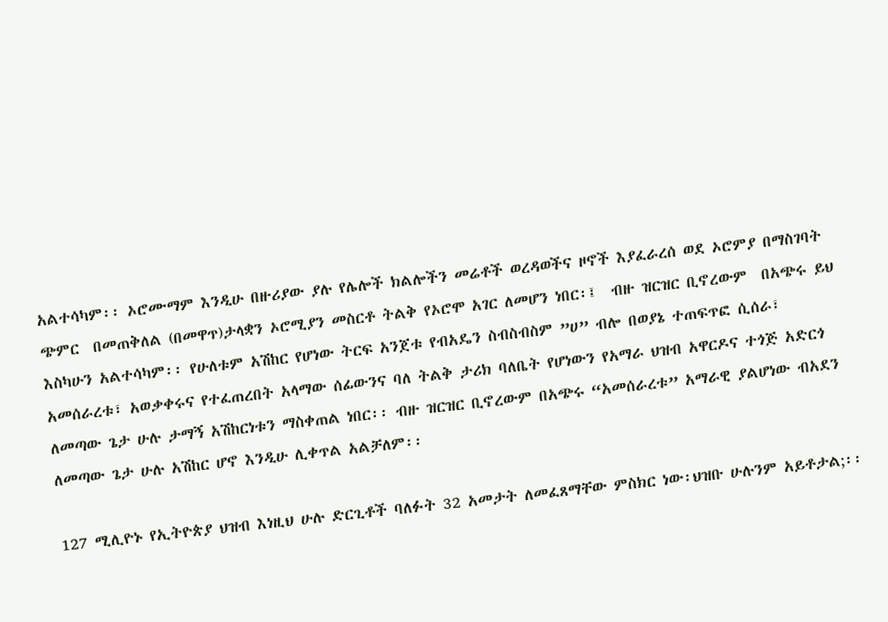አልተሳካም፡፡ ኦሮሙማም እንዲሁ በዙሪያው ያሉ የሌሎች ክልሎችን መሬቶች ወረዳወችና ዞኖች እያፈራረሰ ወደ ኦሮምያ በማስገባት ጭምር  በመጠቅለል (በመዋጥ)ታላቋን ኦሮሚያን መስርቶ ትልቅ የኦሮሞ አገር ለመሆን ነበር፡፤  ብዙ ዝርዝር ቢኖረውም  በአጭሩ ይህ እስካሁን አልተሳካም፡፡ የሁለቱም አሽከር የሆነው ትርፍ አንጀቱ የብአዴን ስብስብስም ”ሀ” ብሎ በወያኔ ተጠፍጥፎ ሲሰራ፣ አመሰራረቱ፣ አወቃቀሩና የተፈጠረበት አላማው ሰፊውንና ባለ ትልቅ ታሪክ ባለቤት የሆነውን የአማራ ህዝብ አዋርዶና ተጎጅ አድርጎ  ለመጣው ጌታ ሁሉ ታማኝ አሽከርነቱን ማስቀጠል ነበር፡፡ ብዙ ዝርዝር ቢኖረውም በአጭሩ “አመሰራረቱ” አማራዊ ያልሆነው ብአደን ለመጣው ጌታ ሁሉ አሽከር ሆኖ እንዲሁ ሊቀጥል አልቻለም፡፡

127 ሚሊዮኑ የኢትዮጵያ ህዝብ እነዚህ ሁሉ ድርጊቶች ባለፉት 32 አመታት ለመፈጸማቸው ምስክር ነው፡ህዝቡ ሁሉንም አይቶታል;፡፡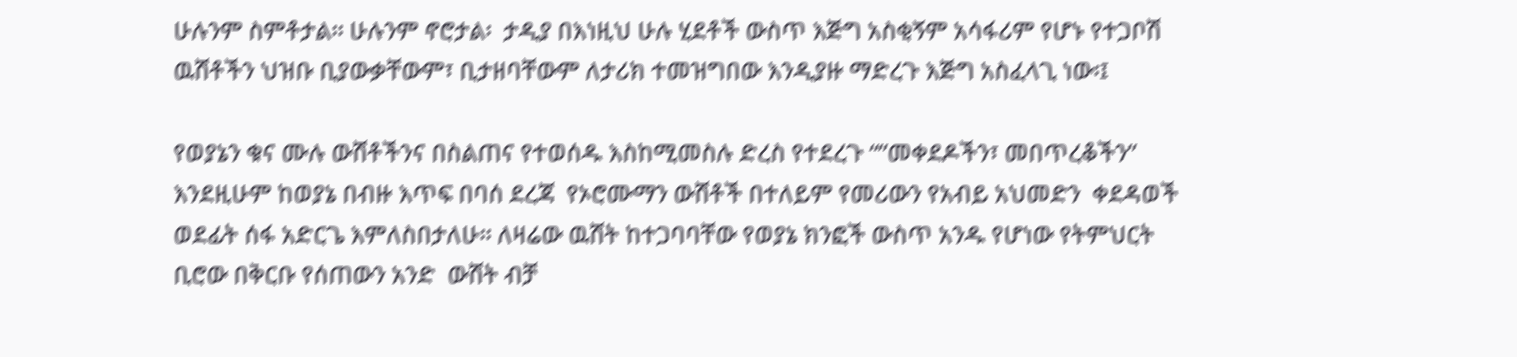ሁሉንም ስምቶታል፡፡ ሁሉንም ኖሮታል፡  ታዲያ በእነዚህ ሁሉ ሂደቶች ውስጥ እጅግ አስቂኝም አሳፋሪም የሆኑ የተጋቦሽ ዉሸቶችን ህዝቡ ቢያውቃቸውም፣ ቢታዘባቸውም ለታሪክ ተመዝግበው እንዲያዙ ማድረጉ እጅግ አስፈላጊ ነው፡፤

የወያኔን ቁና ሙሉ ውሸቶችንና በስልጠና የተወሰዱ እስከሚመስሉ ድረስ የተደረጉ “”መቀደዶችን፣ መበጥረቆችን”  እንደዚሁም ከወያኔ በብዙ እጥፍ በባሰ ደረጃ  የኦሮሙማን ውሸቶች በተለይም የመሪውን የአብይ አህመድን  ቀደዳወች ወደፊት ሰፋ አድርጌ እምለስበታለሁ፡፡ ለዛሬው ዉሸት ከተጋባባቸው የወያኔ ክንፎች ውስጥ አንዱ የሆነው የትምህርት ቢሮው በቅርቡ የሰጠውን አንድ  ውሸት ብቻ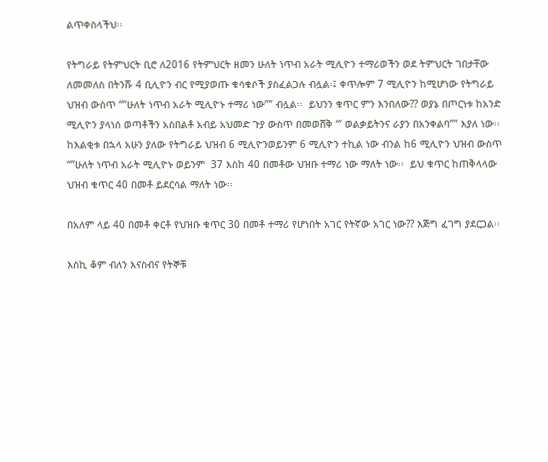ልጥቀስላችህ፡፡

የትግራይ የትምህርት ቢሮ ለ2016 የትምህርት ዘመን ሁለት ነጥብ አራት ሚሊዮን ተማሪወችን ወደ ትምህርት ገበታቸው ለመመለስ በትንሹ 4 ቢሊዮን ብር የሚያወጡ ቁሳቁሶች ያስፈልጋሉ ብሏል፡፤ ቀጥሎም 7 ሚሊዮን ከሚሆነው የትግራይ ህዝብ ውስጥ “”ሁለት ነጥብ አራት ሚሊዮኑ ተማሪ ነው”” ብሏል፡፡  ይህንን ቁጥር ምን እንበለው?? ወያኔ በጦርነቱ ከአንድ ሚሊዮን ያላነሰ ወጣቶችን አስበልቶ አብይ አህመድ ጉያ ውስጥ በመወሸቅ “’ ወልቃይትንና ራያን በአንቀልባ”” እያለ ነው፡፡  ከእልቂቱ በኋላ አሁን ያለው የትግራይ ህዝብ 6 ሚሊዮንወይንም 6 ሚሊዮን ተኪል ነው ብንል ከ6 ሚሊዮን ህዝብ ውስጥ “”ሁለት ነጥብ አራት ሚሊዮኑ ወይንም  37 እስከ 40 በመቶው ህዝቡ ተማሪ ነው ማለት ነው፡፡  ይህ ቁጥር ከጠቅላላው ህዝብ ቁጥር 40 በመቶ ይደርሳል ማለት ነው፡፡

በአለም ላይ 40 በመቶ ቀርቶ የህዝቡ ቁጥር 30 በመቶ ተማሪ የሆነበት አገር የትኛው አገር ነው?? እጅግ ፈገግ ያደርጋል፡፡

እስኪ ቆም ብለን እናስብና የትኞቹ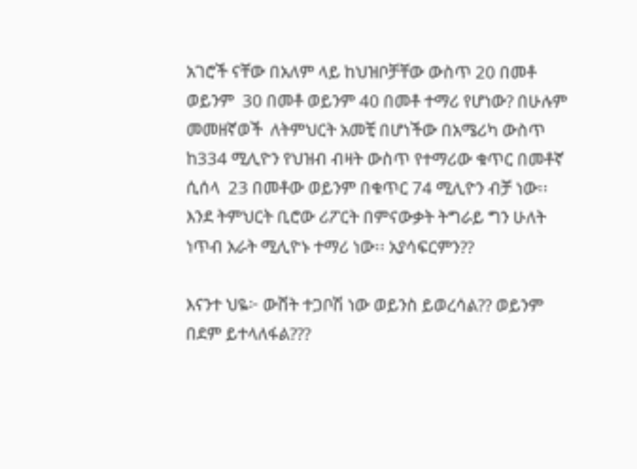አገሮች ናቸው በአለም ላይ ከህዝቦቻቸው ውስጥ 20 በመቶ ወይንም  30 በመቶ ወይንም 40 በመቶ ተማሪ የሆነው? በሁሉም መመዘኛወች  ለትምህርት አመቺ በሆነችው በአሜሪካ ውስጥ ከ334 ሚሊዮን የህዝብ ብዛት ውስጥ የተማሪው ቁጥር በመቶኛ ሲሰላ  23 በመቶው ወይንም በቁጥር 74 ሚሊዮን ብቻ ነው፡፡  እንደ ትምህርት ቢሮው ሪፖርት በምናውቃት ትግራይ ግን ሁለት ነጥብ አራት ሚሊዮኑ ተማሪ ነው፡፡ አያሳፍርምን??

እናንተ ህዬ፦ ውሸት ተጋቦሽ ነው ወይንስ ይወረሳል?? ወይንም በደም ይተላለፋል???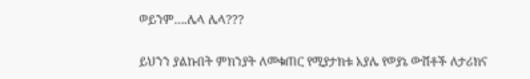ወይንም….ሌላ ሌላ???

ይህንን ያልኩበት ምክንያት ለመቁጠር የሚያታክቱ አያሌ የወያኔ ውሸቶች ለታሪክና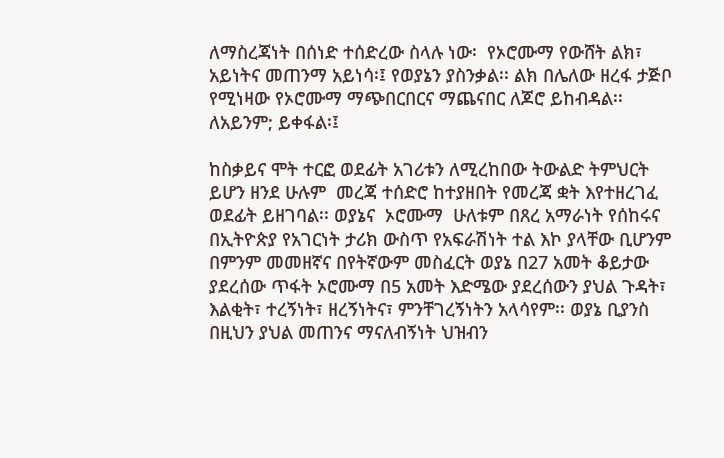ለማስረጃነት በሰነድ ተሰድረው ስላሉ ነው፡  የኦሮሙማ የውሸት ልክ፣ አይነትና መጠንማ አይነሳ፡፤ የወያኔን ያስንቃል፡፡ ልክ በሌለው ዘረፋ ታጅቦ የሚነዛው የኦሮሙማ ማጭበርበርና ማጨናበር ለጆሮ ይከብዳል፡፡ ለአይንም; ይቀፋል፡፤

ከስቃይና ሞት ተርፎ ወደፊት አገሪቱን ለሚረከበው ትውልድ ትምህርት ይሆን ዘንደ ሁሉም  መረጃ ተሰድሮ ከተያዘበት የመረጃ ቋት እየተዘረገፈ ወደፊት ይዘገባል፡፡ ወያኔና  ኦሮሙማ  ሁለቱም በጸረ አማራነት የሰከሩና በኢትዮጵያ የአገርነት ታሪክ ውስጥ የአፍራሽነት ተል እኮ ያላቸው ቢሆንም በምንም መመዘኛና በየትኛውም መስፈርት ወያኔ በ27 አመት ቆይታው ያደረሰው ጥፋት ኦሮሙማ በ5 አመት እድሜው ያደረሰውን ያህል ጉዳት፣ እልቂት፣ ተረኝነት፣ ዘረኝነትና፣ ምንቸገረኝነትን አላሳየም፡፡ ወያኔ ቢያንስ በዚህን ያህል መጠንና ማናለብኝነት ህዝብን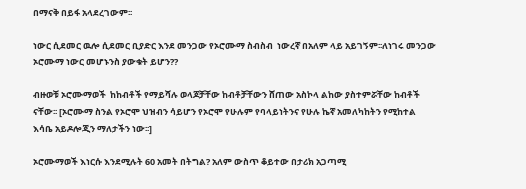በማናቅ በይፋ አላደረገውም፡፡

ነውር ሲደመር ዉሎ ሲደመር ቢያድር እንደ መንጋው የኦሮሙማ ስብስብ  ነውረኛ በአለም ላይ አይገኝም፡፡ለነገሩ መንጋው ኦሮሙማ ነውር መሆኑንስ ያውቁት ይሆን??

ብዙወቹ ኦሮሙማወች  ከከብቶች የማይሻሉ ወላጆቻቸው ከብቶቻቸውን ሸጠው አስኮላ ልከው ያስተምሯቸው ከብቶች ናቸው፡፡ [ኦሮሙማ ስንል የኦሮሞ ህዝብን ሳይሆን የኦሮሞ የሁሉም የባላይነትንና የሁሉ ኬኛ አመለካከትን የሚከተል እሳቤ አይዶሎጂን ማለታችን ነው፡፡]

ኦሮሙማወች እነርሱ እንደሚሉት 60 አመት በትግል? አለም ውስጥ ቆይተው በታሪክ አጋጣሚ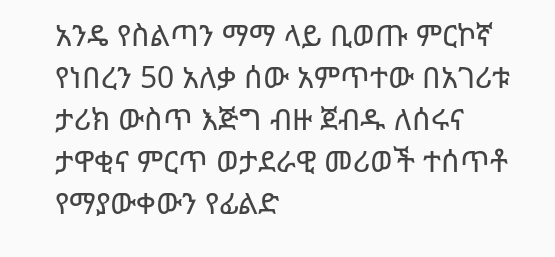አንዴ የስልጣን ማማ ላይ ቢወጡ ምርኮኛ የነበረን 50 አለቃ ሰው አምጥተው በአገሪቱ ታሪክ ውስጥ እጅግ ብዙ ጀብዱ ለሰሩና ታዋቂና ምርጥ ወታደራዊ መሪወች ተሰጥቶ የማያውቀውን የፊልድ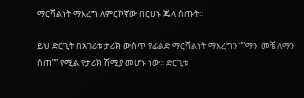ማርሻልነት ማእረግ ለምርኮኛው በርሀኑ ጁላ ሰጡት፡፡

ይህ ድርጊት በአገሪቱ ታሪክ ውስጥ የፊልድ ማርሻልነት ማእረግን “”ማን  መቼ ለማን ሰጠ”” የሚል የታሪክ ሽሚያ መሆኑ ነው፡፡ ድርጊቱ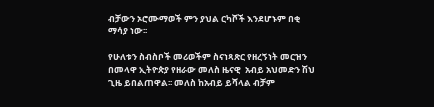ብቻውን ኦሮሙማወች ምን ያህል ርካሾች እንደሆኑም በቂ ማሳያ ነው፡፡

የሁለቱን ስብስቦች መሪወችም ስናነጻጽር የዘረኝነት መርዝን በመላዋ ኢትዮጵያ የዘራው መለስ ዜናዊ  አብይ አህመድን ሽህ ጊዜ ይበልጠዋል፡፡ መለስ ከአብይ ይሻላል ብቻም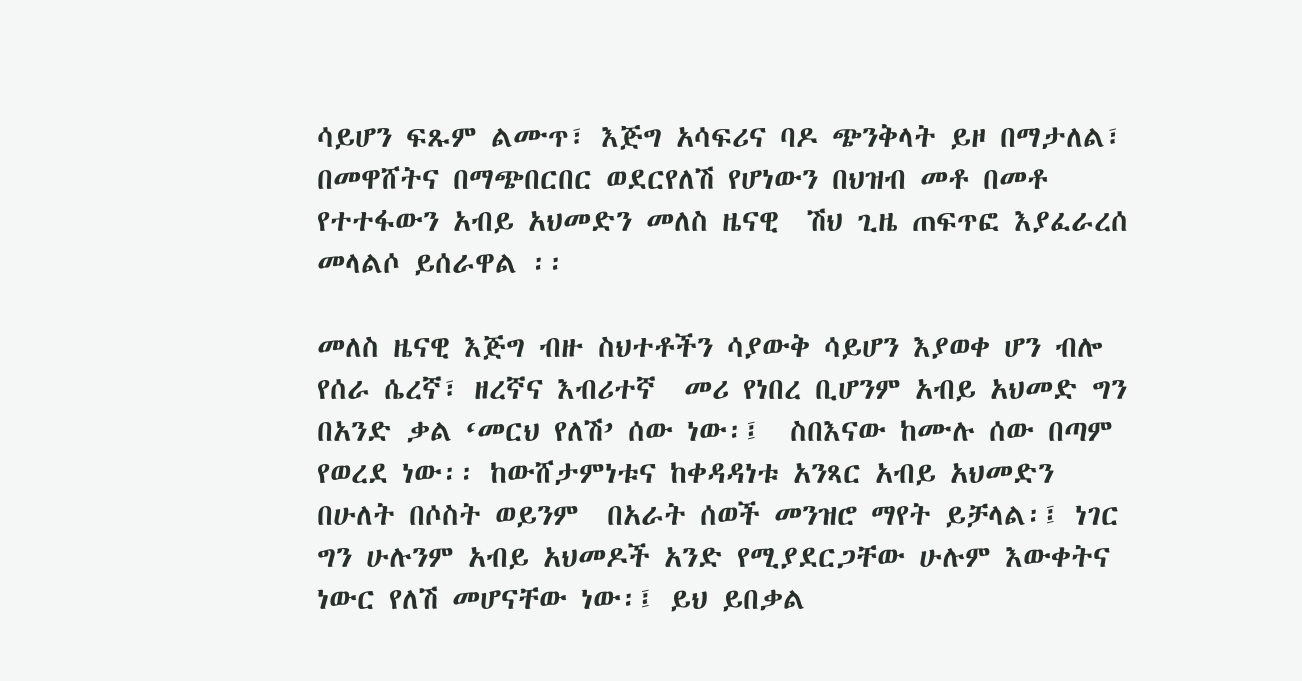ሳይሆን ፍጹም ልሙጥ፣ እጅግ አሳፍሪና ባዶ ጭንቅላት ይዞ በማታለል፣ በመዋሸትና በማጭበርበር ወደርየለሽ የሆነውን በህዝብ መቶ በመቶ የተተፋውን አብይ አህመድን መለስ ዜናዊ  ሽህ ጊዜ ጠፍጥፎ እያፈራረሰ መላልሶ ይሰራዋል ፡፡

መለስ ዜናዊ እጅግ ብዙ ስህተቶችን ሳያውቅ ሳይሆን እያወቀ ሆን ብሎ የሰራ ሴረኛ፣ ዘረኛና እብሪተኛ  መሪ የነበረ ቢሆንም አብይ አህመድ ግን በአንድ ቃል ‘መርህ የለሽ’ ሰው ነው፡፤  ስበእናው ከሙሉ ሰው በጣም የወረደ ነው፡፡ ከውሸታምነቱና ከቀዳዳነቱ አንጻር አብይ አህመድን በሁለት በሶስት ወይንም  በአራት ሰወች መንዝሮ ማየት ይቻላል፡፤ ነገር ግን ሁሉንም አብይ አህመዶች አንድ የሚያደርጋቸው ሁሉም እውቀትና ነውር የለሽ መሆናቸው ነው፡፤ ይህ ይበቃል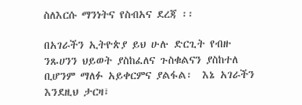ስለእርሱ ማንነትና የስብአና ደረጃ ፡፡

በአገራችን ኢትዮጵያ ይህ ሁሉ ድርጊት የብዙ ንጹሀንን ህይወት ያስከፈለና ጉስቁልናን ያስከተለ ቢሆንም ማለፉ አይቀርምና ያልፋል፡  እኔ አገራችን እንደዚህ ታርዛ፣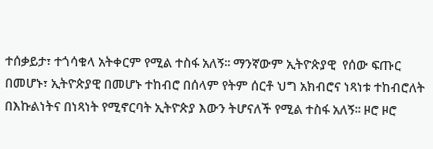ተሰቃይታ፣ ተጎሳቁላ አትቀርም የሚል ተስፋ አለኝ፡፡ ማንኛውም ኢትዮጵያዊ  የሰው ፍጡር በመሆኑ፣ ኢትዮጵያዊ በመሆኑ ተከብሮ በሰላም የትም ሰርቶ ህግ አክብሮና ነጻነቱ ተከብሮለት በእኩልነትና በነጻነት የሚኖርባት ኢትዮጵያ እውን ትሆናለች የሚል ተስፋ አለኝ፡፡ ዞሮ ዞሮ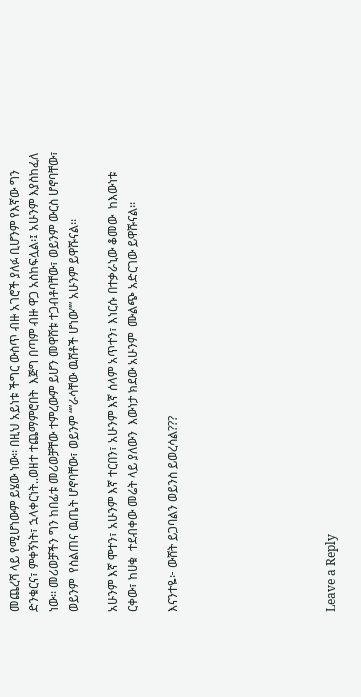መጨረሻ ላይ የሚሆነውም ይሄው ነው፡፡ በዚህ አይነቱ ችግር ውስጥ ብዙ አገሮች ያለፉ ቢሆንም የእኛው ግን ድንቁርና፣ ምቀኝነት፣ ኋላቀርነት..ወዘተ ተጨማምሮበት  እጅግ በጣም ብዙ ዋጋ አስከፍሏል፡፤ አሁንም እያስከፈለ ነው፡፡ መሪወቻችን ግን ከበፊቱ መሪወቻቸው ተምረውም ይሆን መዋሸቱ ተጋብቶባቸው፣ ወይንም ውርስ ሆኖባቸው፣ ወይንም  የስልጠና ዉጤት ሆኖባቸው፣ ወይንም “”ራሳቸው ዉሸቶች ሆነው”” አሁንም ይዋሹናል፡፡

አሁንም እኛ ሞተን፣ አሁንም እኛ ተርበን፣ አሁንም እኛ ሰላም አጥተን፣ እነርሱ በተቃራኒው ቆመው  ከእውነቱ ርቀው፣ ከሀቁ  ተደብቀው መሬት ላይ ያለውን  እውነታ ክደው አሁንም  ሙልጭ አድርገው ይዋሹናል፡፡

እናንተዬ፦ ውሸት ይጋባልን ወይንስ ይወረሳል???







Leave a Reply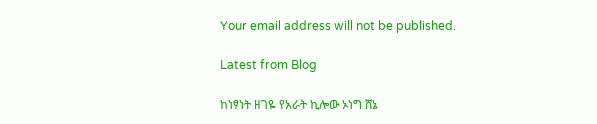Your email address will not be published.

Latest from Blog

ከነፃነት ዘገዬ የአራት ኪሎው ኦነግ ሸኔ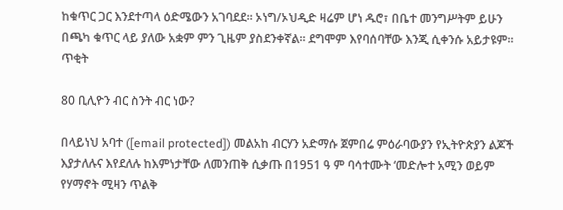ከቁጥር ጋር እንደተጣላ ዕድሜውን አገባደደ፡፡ ኦነግ/ኦህዲድ ዛሬም ሆነ ዱሮ፣ በቤተ መንግሥትም ይሁን በጫካ ቁጥር ላይ ያለው አቋም ምን ጊዜም ያስደንቀኛል፡፡ ደግሞም እየባሰባቸው እንጂ ሲቀንሱ አይታዩም፡፡ ጥቂት

80 ቢሊዮን ብር ስንት ብር ነው?

በላይነህ አባተ ([email protected]) መልአከ ብርሃን አድማሱ ጀምበሬ ምዕራባውያን የኢትዮጵያን ልጆች እያታለሉና እየደለሉ ከእምነታቸው ለመንጠቅ ሲቃጡ በ1951 ዓ ም ባሳተሙት ‘መድሎተ አሚን ወይም የሃማኖት ሚዛን ጥልቅ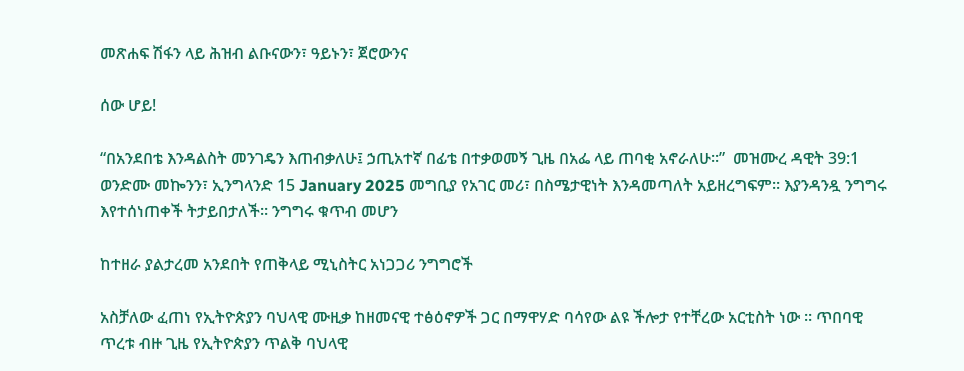መጽሐፍ ሽፋን ላይ ሕዝብ ልቡናውን፣ ዓይኑን፣ ጀሮውንና

ሰው ሆይ!

“በአንደበቴ እንዳልስት መንገዴን እጠብቃለሁ፤ ኃጢአተኛ በፊቴ በተቃወመኝ ጊዜ በአፌ ላይ ጠባቂ አኖራለሁ።”  መዝሙረ ዳዊት 39:1 ወንድሙ መኰንን፣ ኢንግላንድ 15 January 2025 መግቢያ የአገር መሪ፣ በስሜታዊነት እንዳመጣለት አይዘረግፍም። እያንዳንዷ ንግግሩ እየተሰነጠቀች ትታይበታለች። ንግግሩ ቁጥብ መሆን

ከተዘራ ያልታረመ አንደበት የጠቅላይ ሚኒስትር አነጋጋሪ ንግግሮች

አስቻለው ፈጠነ የኢትዮጵያን ባህላዊ ሙዚቃ ከዘመናዊ ተፅዕኖዎች ጋር በማዋሃድ ባሳየው ልዩ ችሎታ የተቸረው አርቲስት ነው ። ጥበባዊ ጥረቱ ብዙ ጊዜ የኢትዮጵያን ጥልቅ ባህላዊ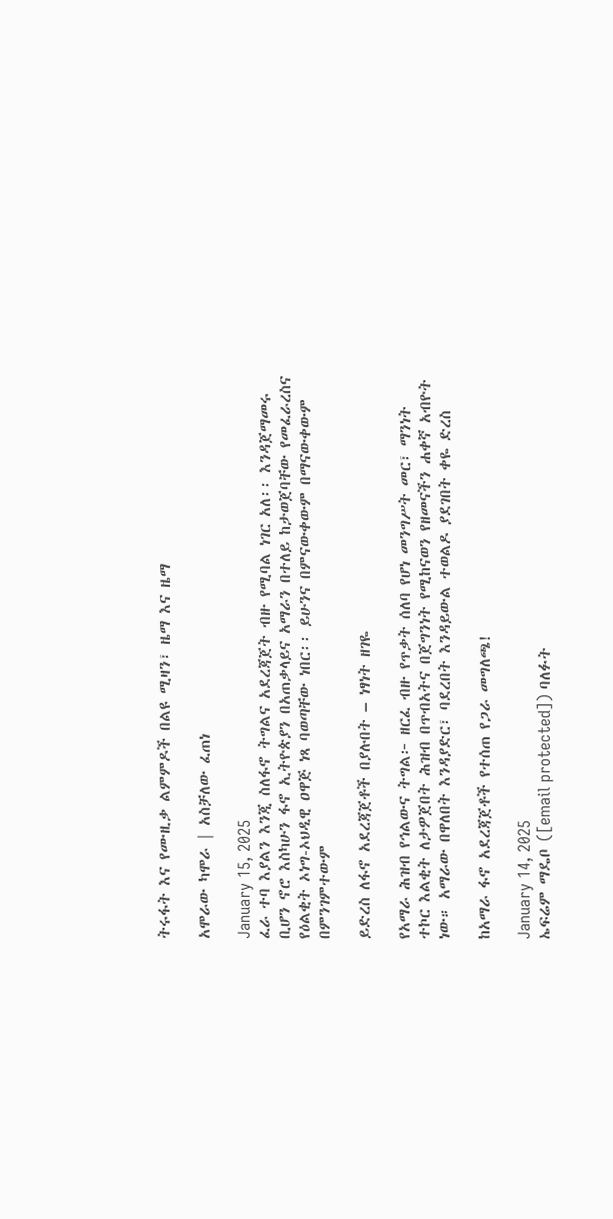ትሩፋት እና የሙዚቃ ልምምዶች በልዩ ሚዛን፣ ዜማ እና ዜማ

አሞራው ካሞራ | አስቻለው ፈጠነ

January 15, 2025
ፈራ ተባ እያልን እንጂ ስለፋኖ ትግልና አደረጃጀት ብዙ የሚባል ነገር አለ፡፡ እንዳጀማመሩ ቢሆን ኖሮ እስካሁን ፋኖ ኢትዮጵያን በአጠቃላይና አማራን በተለይ ከታወጀባቸው የመፈራረስና የዕልቂት ኦነግ-ኦህዲዊ ዐዋጅ ነጻ ባወጣቸው ነበር፡፡ ይሁንና በምናውቀውም በማናውቀውም በምንገምተውም

ይድረስ ለፋኖ አደረጃጀቶች በያሉበት – ነፃነት ዘገዬ

የአማራ ሕዝብ የኅልውና ትግል፦ ዘርፈ ብዙ የጥቃት ሰለባ የሆነ መንግሥት መር፣ ማንነት ተኮር እልቂት ለታዎጀበት ሕዝብ በጥብአትና በጀግንነት የሚከናወን የዘመናችን ሐቀኛ አብዮት ነው። አማራው በዋለበት እንዳያድር፣ ባደረበት እንዳይውል ተወልዶ ያደገበት ቀዬ ድረስ

ከአማራ ፋኖ አደረጃጀቶች የተሰጠ የጋራ መግለጫ!

January 14, 2025
ኤፍሬም ማዴቦ ([email protected]) ባለፉት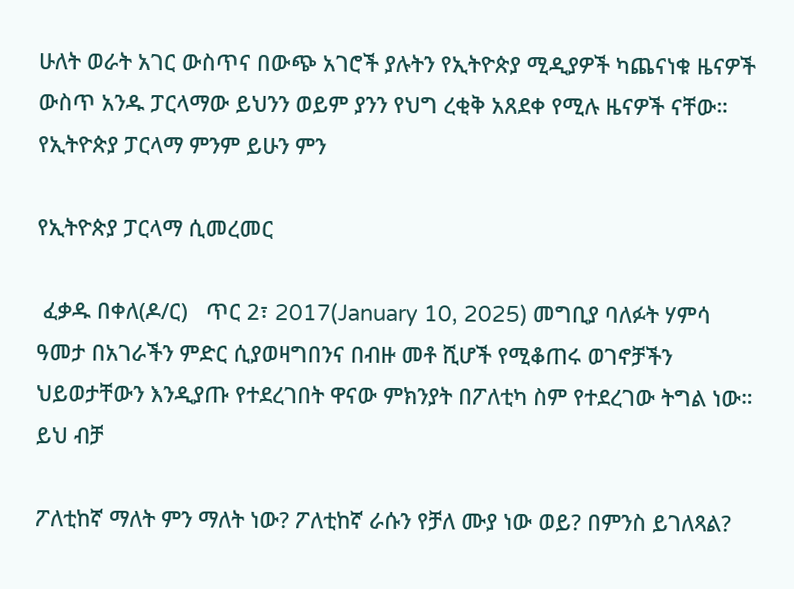ሁለት ወራት አገር ውስጥና በውጭ አገሮች ያሉትን የኢትዮጵያ ሚዲያዎች ካጨናነቁ ዜናዎች ውስጥ አንዱ ፓርላማው ይህንን ወይም ያንን የህግ ረቂቅ አጸደቀ የሚሉ ዜናዎች ናቸው። የኢትዮጵያ ፓርላማ ምንም ይሁን ምን

የኢትዮጵያ ፓርላማ ሲመረመር

 ፈቃዱ በቀለ(ዶ/ር)   ጥር 2፣ 2017(January 10, 2025) መግቢያ ባለፉት ሃምሳ ዓመታ በአገራችን ምድር ሲያወዛግበንና በብዙ መቶ ሺሆች የሚቆጠሩ ወገኖቻችን ህይወታቸውን እንዲያጡ የተደረገበት ዋናው ምክንያት በፖለቲካ ስም የተደረገው ትግል ነው። ይህ ብቻ

ፖለቲከኛ ማለት ምን ማለት ነው? ፖለቲከኛ ራሱን የቻለ ሙያ ነው ወይ? በምንስ ይገለጻል?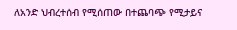ለአንድ ህብረተሰብ የሚሰጠው በተጨባጭ የሚታይና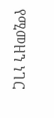የሚመዘን ነገር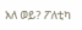አለ ወይ? ፖለቲካ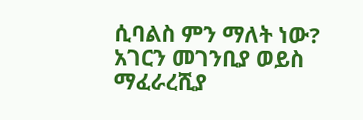ሲባልስ ምን ማለት ነው? አገርን መገንቢያ ወይስ ማፈራረሺያ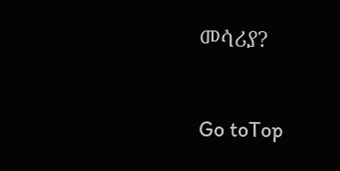መሳሪያ?

Go toTop